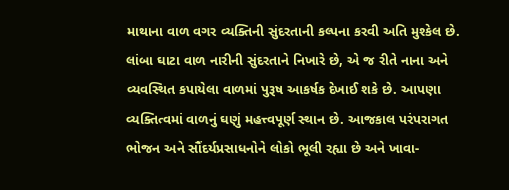માથાના વાળ વગર વ્યક્તિની સુંદરતાની કલ્પના કરવી અતિ મુશ્કેલ છે. લાંબા ઘાટા વાળ નારીની સુંદરતાને નિખારે છે, એ જ રીતે નાના અને વ્યવસ્થિત કપાયેલા વાળમાં પુરૂષ આકર્ષક દેખાઈ શકે છે. આપણા વ્યક્તિત્વમાં વાળનું ઘણું મહત્ત્વપૂર્ણ સ્થાન છે. આજકાલ પરંપરાગત ભોજન અને સૌંદર્યપ્રસાધનોને લોકો ભૂલી રહ્યા છે અને ખાવા-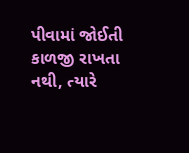પીવામાં જોઈતી કાળજી રાખતા નથી, ત્યારે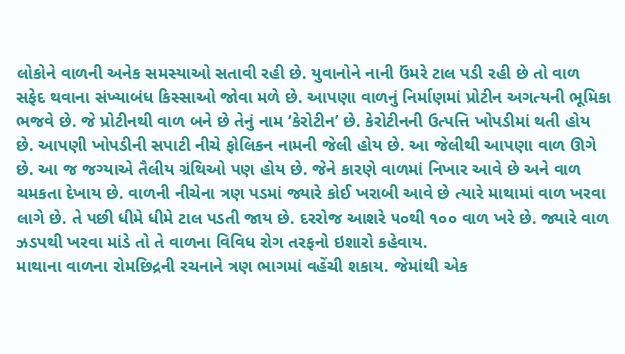લોકોને વાળની અનેક સમસ્યાઓ સતાવી રહી છે. યુવાનોને નાની ઉંમરે ટાલ પડી રહી છે તો વાળ સફેદ થવાના સંખ્યાબંધ કિસ્સાઓ જોવા મળે છે. આપણા વાળનું નિર્માણમાં પ્રોટીન અગત્યની ભૂમિકા ભજવે છે. જે પ્રોટીનથી વાળ બને છે તેનું નામ ‘કેરોટીન’ છે. કેરોટીનની ઉત્પત્તિ ખોપડીમાં થતી હોય છે. આપણી ખોપડીની સપાટી નીચે ફોલિકન નામની જેલી હોય છે. આ જેલીથી આપણા વાળ ઊગે છે. આ જ જગ્યાએ તૈલીય ગ્રંથિઓ પણ હોય છે. જેને કારણે વાળમાં નિખાર આવે છે અને વાળ ચમકતા દેખાય છે. વાળની નીચેના ત્રણ પડમાં જ્યારે કોઈ ખરાબી આવે છે ત્યારે માથામાં વાળ ખરવા લાગે છે. તે પછી ધીમે ધીમે ટાલ પડતી જાય છે. દરરોજ આશરે ૫૦થી ૧૦૦ વાળ ખરે છે. જ્યારે વાળ ઝડપથી ખરવા માંડે તો તે વાળના વિવિધ રોગ તરફનો ઇશારો કહેવાય.
માથાના વાળના રોમછિદ્રની રચનાને ત્રણ ભાગમાં વહેંચી શકાય. જેમાંથી એક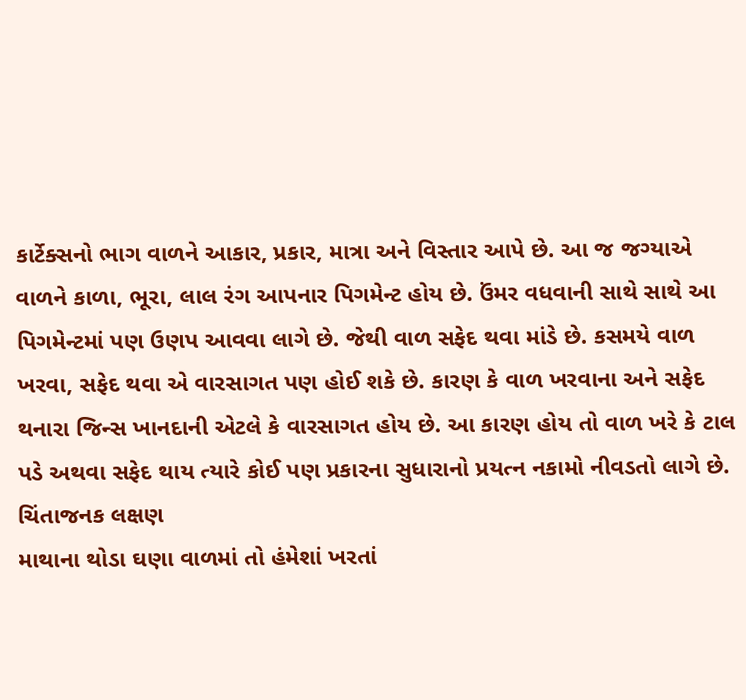કાર્ટેક્સનો ભાગ વાળને આકાર, પ્રકાર, માત્રા અને વિસ્તાર આપે છે. આ જ જગ્યાએ વાળને કાળા, ભૂરા, લાલ રંગ આપનાર પિગમેન્ટ હોય છે. ઉંમર વધવાની સાથે સાથે આ પિગમેન્ટમાં પણ ઉણપ આવવા લાગે છે. જેથી વાળ સફેદ થવા માંડે છે. કસમયે વાળ ખરવા, સફેદ થવા એ વારસાગત પણ હોઈ શકે છે. કારણ કે વાળ ખરવાના અને સફેદ થનારા જિન્સ ખાનદાની એટલે કે વારસાગત હોય છે. આ કારણ હોય તો વાળ ખરે કે ટાલ પડે અથવા સફેદ થાય ત્યારે કોઈ પણ પ્રકારના સુધારાનો પ્રયત્ન નકામો નીવડતો લાગે છે.
ચિંતાજનક લક્ષણ
માથાના થોડા ઘણા વાળમાં તો હંમેશાં ખરતાં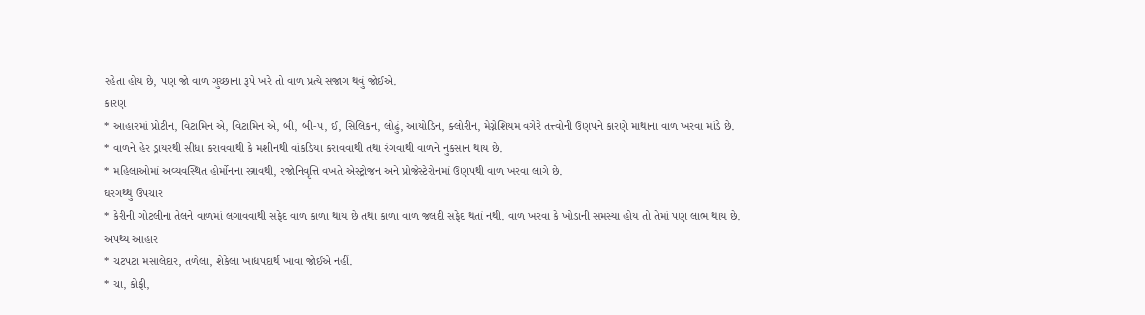રહેતા હોય છે, પણ જો વાળ ગુચ્છાના રૂપે ખરે તો વાળ પ્રત્યે સજાગ થવું જોઈએ.
કારણ
* આહારમાં પ્રોટીન, વિટામિન એ, વિટામિન એ, બી, બી-૫, ઈ, સિલિકન, લોઢું, આયોડિન, ક્લોરીન, મેગ્નેશિયમ વગેરે તત્ત્વોની ઉણપને કારણે માથાના વાળ ખરવા માંડે છે.
* વાળને હેર ડ્રાયરથી સીધા કરાવવાથી કે મશીનથી વાંકડિયા કરાવવાથી તથા રંગવાથી વાળને નુકસાન થાય છે.
* મહિલાઓમાં અવ્યવસ્થિત હોર્મોનના સ્ત્રાવથી, રજોનિવૃત્તિ વખતે એસ્ટ્રોજન અને પ્રોજેસ્ટેરોનમાં ઉણપથી વાળ ખરવા લાગે છે.
ઘરગથ્થુ ઉપચાર
* કેરીની ગોટલીના તેલને વાળમાં લગાવવાથી સફેદ વાળ કાળા થાય છે તથા કાળા વાળ જલદી સફેદ થતાં નથી. વાળ ખરવા કે ખોડાની સમસ્યા હોય તો તેમાં પણ લાભ થાય છે.
અપથ્ય આહાર
* ચટપટા મસાલેદાર, તળેલા, શેકેલા ખાદ્યપદાર્થ ખાવા જોઈએ નહીં.
* ચા, કોફી,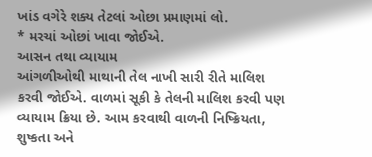ખાંડ વગેરે શક્ય તેટલાં ઓછા પ્રમાણમાં લો.
* મરચાં ઓછાં ખાવા જોઈએ.
આસન તથા વ્યાયામ
આંગળીઓથી માથાની તેલ નાખી સારી રીતે માલિશ કરવી જોઈએ. વાળમાં સૂકી કે તેલની માલિશ કરવી પણ વ્યાયામ ક્રિયા છે. આમ કરવાથી વાળની નિષ્ક્રિયતા, શુષ્કતા અને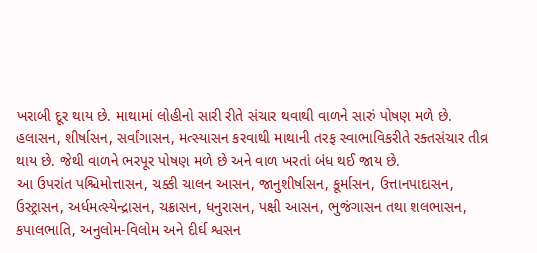ખરાબી દૂર થાય છે. માથામાં લોહીનો સારી રીતે સંચાર થવાથી વાળને સારું પોષણ મળે છે.
હલાસન, શીર્ષાસન, સર્વાંગાસન, મત્સ્યાસન કરવાથી માથાની તરફ સ્વાભાવિકરીતે રક્તસંચાર તીવ્ર થાય છે. જેથી વાળને ભરપૂર પોષણ મળે છે અને વાળ ખરતાં બંધ થઈ જાય છે.
આ ઉપરાંત પશ્ચિમોત્તાસન, ચક્કી ચાલન આસન, જાનુશીર્ષાસન, કૂર્માસન, ઉત્તાનપાદાસન, ઉસ્ટ્રાસન, અર્ધમત્સ્યેન્દ્રાસન, ચક્રાસન, ધનુરાસન, પક્ષી આસન, ભુજંગાસન તથા શલભાસન, કપાલભાતિ, અનુલોમ-વિલોમ અને દીર્ઘ શ્વસન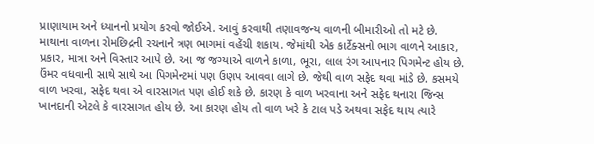પ્રાણાયામ અને ધ્યાનનો પ્રયોગ કરવો જોઈએ. આવું કરવાથી તણાવજન્ય વાળની બીમારીઓ તો મટે છે.
માથાના વાળના રોમછિદ્રની રચનાને ત્રણ ભાગમાં વહેંચી શકાય. જેમાંથી એક કાર્ટેક્સનો ભાગ વાળને આકાર, પ્રકાર, માત્રા અને વિસ્તાર આપે છે. આ જ જગ્યાએ વાળને કાળા, ભૂરા, લાલ રંગ આપનાર પિગમેન્ટ હોય છે. ઉંમર વધવાની સાથે સાથે આ પિગમેન્ટમાં પણ ઉણપ આવવા લાગે છે. જેથી વાળ સફેદ થવા માંડે છે. કસમયે વાળ ખરવા, સફેદ થવા એ વારસાગત પણ હોઈ શકે છે. કારણ કે વાળ ખરવાના અને સફેદ થનારા જિન્સ ખાનદાની એટલે કે વારસાગત હોય છે. આ કારણ હોય તો વાળ ખરે કે ટાલ પડે અથવા સફેદ થાય ત્યારે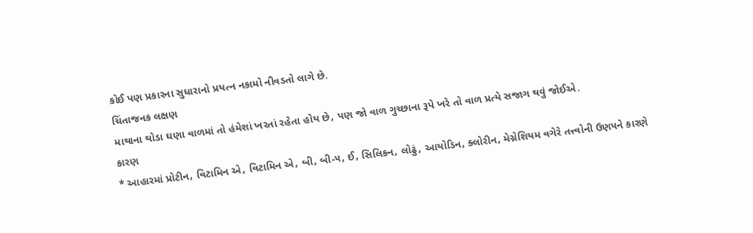કોઈ પણ પ્રકારના સુધારાનો પ્રયત્ન નકામો નીવડતો લાગે છે.
ચિંતાજનક લક્ષણ
માથાના થોડા ઘણા વાળમાં તો હંમેશાં ખરતાં રહેતા હોય છે, પણ જો વાળ ગુચ્છાના રૂપે ખરે તો વાળ પ્રત્યે સજાગ થવું જોઈએ.
કારણ
* આહારમાં પ્રોટીન, વિટામિન એ, વિટામિન એ, બી, બી-૫, ઈ, સિલિકન, લોઢું, આયોડિન, ક્લોરીન, મેગ્નેશિયમ વગેરે તત્ત્વોની ઉણપને કારણે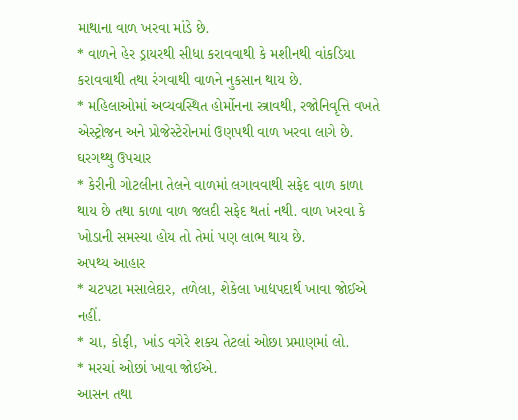માથાના વાળ ખરવા માંડે છે.
* વાળને હેર ડ્રાયરથી સીધા કરાવવાથી કે મશીનથી વાંકડિયા કરાવવાથી તથા રંગવાથી વાળને નુકસાન થાય છે.
* મહિલાઓમાં અવ્યવસ્થિત હોર્મોનના સ્ત્રાવથી, રજોનિવૃત્તિ વખતે એસ્ટ્રોજન અને પ્રોજેસ્ટેરોનમાં ઉણપથી વાળ ખરવા લાગે છે.
ઘરગથ્થુ ઉપચાર
* કેરીની ગોટલીના તેલને વાળમાં લગાવવાથી સફેદ વાળ કાળા થાય છે તથા કાળા વાળ જલદી સફેદ થતાં નથી. વાળ ખરવા કે ખોડાની સમસ્યા હોય તો તેમાં પણ લાભ થાય છે.
અપથ્ય આહાર
* ચટપટા મસાલેદાર, તળેલા, શેકેલા ખાદ્યપદાર્થ ખાવા જોઈએ નહીં.
* ચા, કોફી, ખાંડ વગેરે શક્ય તેટલાં ઓછા પ્રમાણમાં લો.
* મરચાં ઓછાં ખાવા જોઈએ.
આસન તથા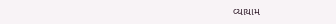વ્યાયામ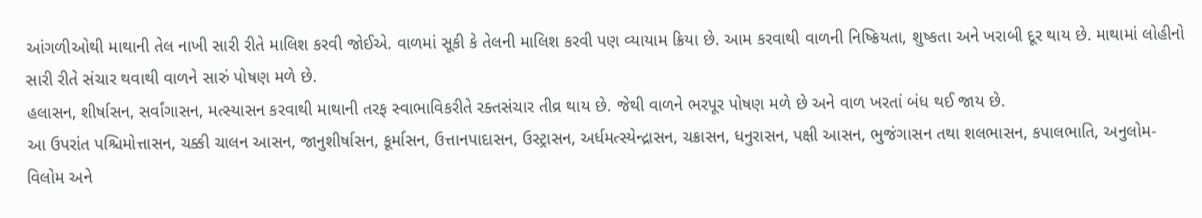આંગળીઓથી માથાની તેલ નાખી સારી રીતે માલિશ કરવી જોઈએ. વાળમાં સૂકી કે તેલની માલિશ કરવી પણ વ્યાયામ ક્રિયા છે. આમ કરવાથી વાળની નિષ્ક્રિયતા, શુષ્કતા અને ખરાબી દૂર થાય છે. માથામાં લોહીનો સારી રીતે સંચાર થવાથી વાળને સારું પોષણ મળે છે.
હલાસન, શીર્ષાસન, સર્વાંગાસન, મત્સ્યાસન કરવાથી માથાની તરફ સ્વાભાવિકરીતે રક્તસંચાર તીવ્ર થાય છે. જેથી વાળને ભરપૂર પોષણ મળે છે અને વાળ ખરતાં બંધ થઈ જાય છે.
આ ઉપરાંત પશ્ચિમોત્તાસન, ચક્કી ચાલન આસન, જાનુશીર્ષાસન, કૂર્માસન, ઉત્તાનપાદાસન, ઉસ્ટ્રાસન, અર્ધમત્સ્યેન્દ્રાસન, ચક્રાસન, ધનુરાસન, પક્ષી આસન, ભુજંગાસન તથા શલભાસન, કપાલભાતિ, અનુલોમ-વિલોમ અને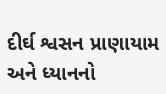દીર્ઘ શ્વસન પ્રાણાયામ અને ધ્યાનનો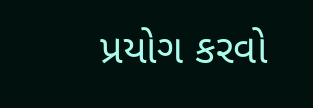પ્રયોગ કરવો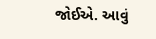જોઈએ. આવું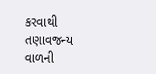કરવાથી તણાવજન્ય વાળની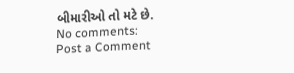બીમારીઓ તો મટે છે.
No comments:
Post a Comment